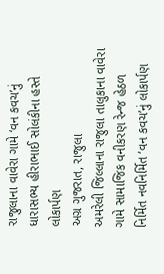રાજુલાના વાવેરા ગામે ‘વન કવચ’નું ધારાસભ્ય હીરાભાઈ સોલંકીના હસ્તે લોકાર્પણ
અગ્ર ગુજરાત, રાજુલા
અમરેલી જિલ્લાના રાજુલા તાલુકાના વાવેરા ગામે સામાજિક વનીકરણ રેન્જ હેઠળ નિર્મિત નવનિર્મિત ‘વન કવચ’નું લોકાર્પણ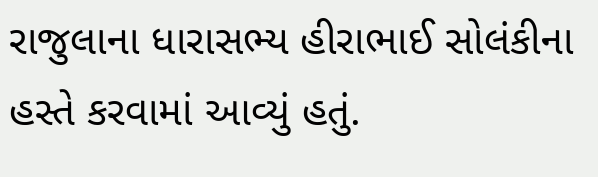રાજુલાના ધારાસભ્ય હીરાભાઈ સોલંકીના હસ્તે કરવામાં આવ્યું હતું.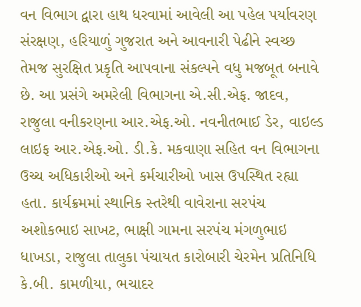વન વિભાગ દ્વારા હાથ ધરવામાં આવેલી આ પહેલ પર્યાવરણ સંરક્ષણ, હરિયાળું ગુજરાત અને આવનારી પેઢીને સ્વચ્છ તેમજ સુરક્ષિત પ્રકૃતિ આપવાના સંકલ્પને વધુ મજબૂત બનાવે છે. આ પ્રસંગે અમરેલી વિભાગના એ.સી.એફ. જાદવ, રાજુલા વનીકરણના આર.એફ.ઓ. નવનીતભાઈ ડેર, વાઇલ્ડ લાઇફ આર.એફ.ઓ. ડી.કે. મકવાણા સહિત વન વિભાગના ઉચ્ચ અધિકારીઓ અને કર્મચારીઓ ખાસ ઉપસ્થિત રહ્યા હતા. કાર્યક્રમમાં સ્થાનિક સ્તરેથી વાવેરાના સરપંચ અશોકભાઇ સાખટ, ભાક્ષી ગામના સરપંચ મંગળુભાઇ ધાખડા, રાજુલા તાલુકા પંચાયત કારોબારી ચેરમેન પ્રતિનિધિ કે.બી. કામળીયા, ભચાદર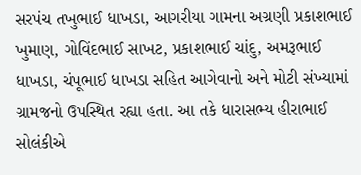સરપંચ તખુભાઈ ધાખડા, આગરીયા ગામના અગ્રણી પ્રકાશભાઈ ખુમાણ, ગોવિંદભાઈ સાખટ, પ્રકાશભાઈ ચાંદુ, અમરૂભાઈ ધાખડા, ચંપૂભાઈ ધાખડા સહિત આગેવાનો અને મોટી સંખ્યામાં ગ્રામજનો ઉપસ્થિત રહ્યા હતા. આ તકે ધારાસભ્ય હીરાભાઈ સોલંકીએ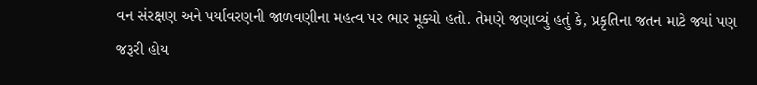વન સંરક્ષણ અને પર્યાવરણની જાળવણીના મહત્વ પર ભાર મૂક્યો હતો. તેમણે જણાવ્યું હતું કે, પ્રકૃતિના જતન માટે જ્યાં પણ જરૂરી હોય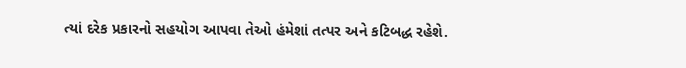ત્યાં દરેક પ્રકારનો સહયોગ આપવા તેઓ હંમેશાં તત્પર અને કટિબદ્ધ રહેશે.